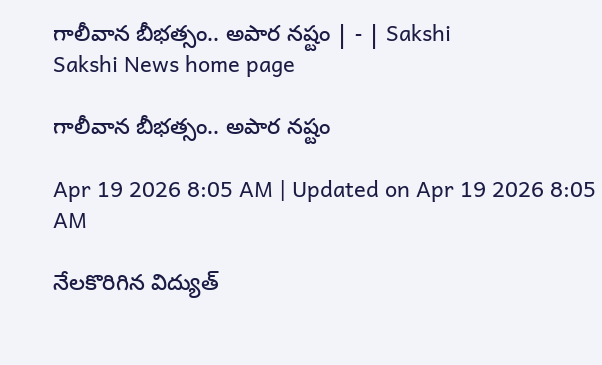గాలీవాన బీభత్సం.. అపార నష్టం | - | Sakshi
Sakshi News home page

గాలీవాన బీభత్సం.. అపార నష్టం

Apr 19 2026 8:05 AM | Updated on Apr 19 2026 8:05 AM

నేలకొరిగిన విద్యుత్‌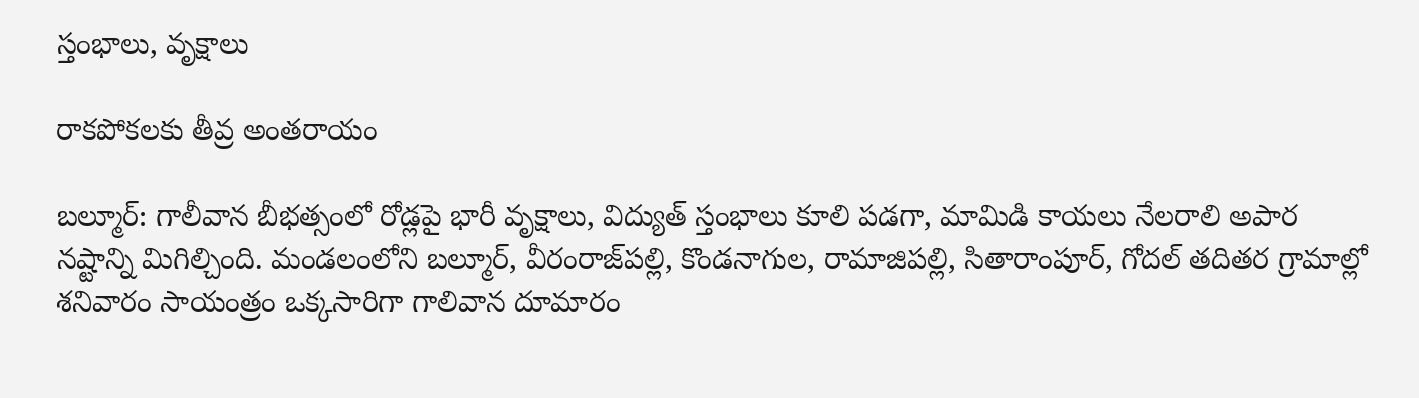స్తంభాలు, వృక్షాలు

రాకపోకలకు తీవ్ర అంతరాయం

బల్మూర్‌: గాలీవాన బీభత్సంలో రోడ్లపై భారీ వృక్షాలు, విద్యుత్‌ స్తంభాలు కూలి పడగా, మామిడి కాయలు నేలరాలి అపార నష్టాన్ని మిగిల్చింది. మండలంలోని బల్మూర్‌, వీరంరాజ్‌పల్లి, కొండనాగుల, రామాజిపల్లి, సితారాంపూర్‌, గోదల్‌ తదితర గ్రామాల్లో శనివారం సాయంత్రం ఒక్కసారిగా గాలివాన దూమారం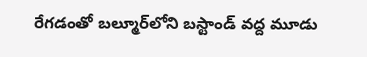రేగడంతో బల్మూర్‌లోని బస్టాండ్‌ వద్ద మూడు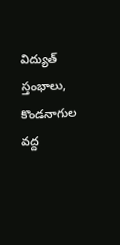విద్యుత్‌ స్తంభాలు, కొండనాగుల వద్ద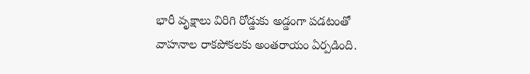భారీ వృక్షాలు విరిగి రోడ్డుకు అడ్డంగా పడటంతో వాహనాల రాకపోకలకు అంతరాయం ఏర్పడింది.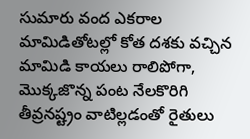సుమారు వంద ఎకరాల మామిడితోటల్లో కోత దశకు వచ్చిన మామిడి కాయలు రాలిపోగా, మొక్కజొన్న పంట నేలకొరిగి తీవ్రనష్ట్రం వాటిల్లడంతో రైతులు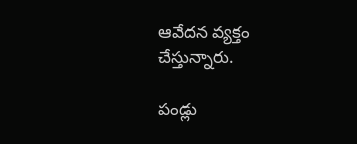ఆవేదన వ్యక్తం చేస్తున్నారు.

పండ్లు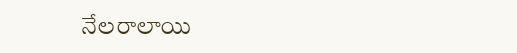నేలరాలాయి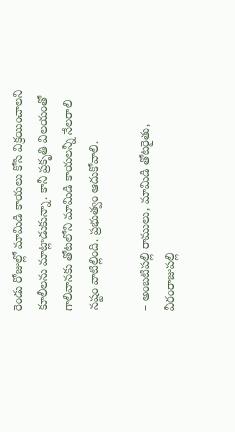రెండు రోజుల్లో మామిడి కాయలు కోసి విక్రయించాలని కూలీలను మాట్లాడుకున్నా. కానీ ప్రకృతి విలయంతో గాలివానకు తోటలోని మామిడి కాయలన్నీ నేలరాలి నష్టం వాటిల్లింది. ప్రభుత్వం ఆదుకోవాలి.

– అంబటిపల్లి రాములు, మామిడి తోటరైతు, వీరంరాజుపల్లి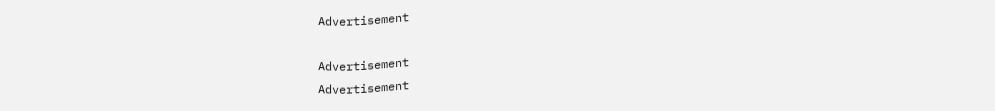Advertisement

Advertisement
Advertisement